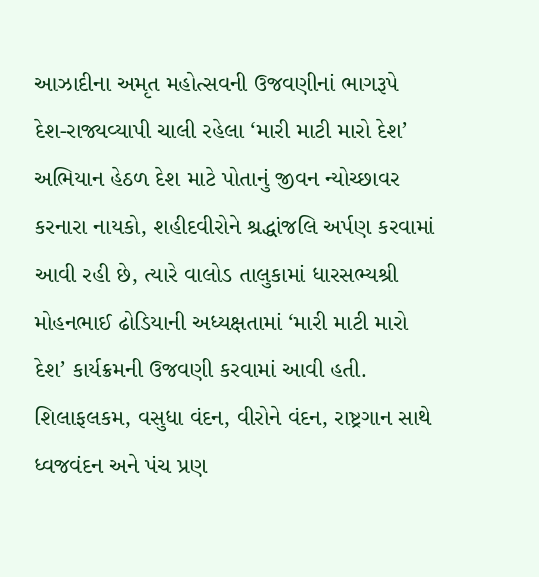આઝાદીના અમૃત મહોત્સવની ઉજવણીનાં ભાગરૂપે દેશ-રાજ્યવ્યાપી ચાલી રહેલા ‘મારી માટી મારો દેશ’ અભિયાન હેઠળ દેશ માટે પોતાનું જીવન ન્યોચ્છાવર કરનારા નાયકો, શહીદવીરોને શ્રદ્ધાંજલિ અર્પણ કરવામાં આવી રહી છે, ત્યારે વાલોડ તાલુકામાં ધારસભ્યશ્રી મોહનભાઈ ઢોડિયાની અધ્યક્ષતામાં ‘મારી માટી મારો દેશ’ કાર્યક્રમની ઉજવણી કરવામાં આવી હતી.
શિલાફલકમ, વસુધા વંદન, વીરોને વંદન, રાષ્ટ્રગાન સાથે ધ્વજવંદન અને પંચ પ્રણ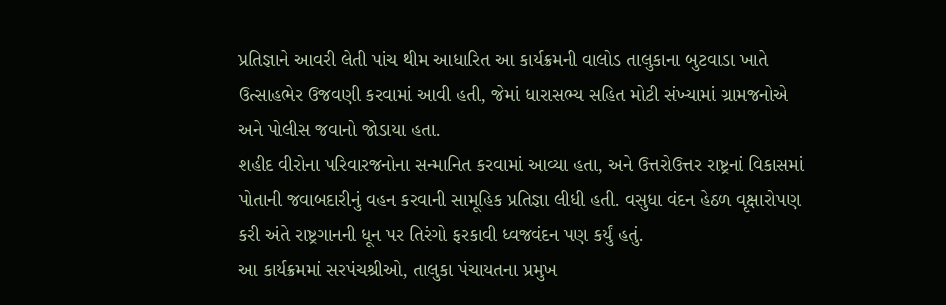પ્રતિજ્ઞાને આવરી લેતી પાંચ થીમ આધારિત આ કાર્યક્રમની વાલોડ તાલુકાના બુટવાડા ખાતે ઉત્સાહભેર ઉજવણી કરવામાં આવી હતી, જેમાં ધારાસભ્ય સહિત મોટી સંખ્યામાં ગ્રામજનોએ અને પોલીસ જવાનો જોડાયા હતા.
શહીદ વીરોના પરિવારજનોના સન્માનિત કરવામાં આવ્યા હતા, અને ઉત્તરોઉત્તર રાષ્ટ્રનાં વિકાસમાં પોતાની જવાબદારીનું વહન કરવાની સામૂહિક પ્રતિજ્ઞા લીધી હતી. વસુધા વંદન હેઠળ વૃક્ષારોપણ કરી અંતે રાષ્ટ્રગાનની ધૂન પર તિરંગો ફરકાવી ધ્વજવંદન પણ કર્યું હતું.
આ કાર્યક્રમમાં સરપંચશ્રીઓ, તાલુકા પંચાયતના પ્રમુખ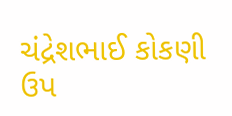ચંદ્રેશભાઈ કોકણી ઉપ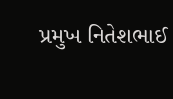પ્રમુખ નિતેશભાઈ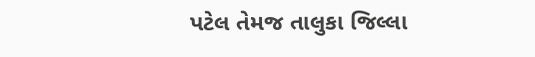પટેલ તેમજ તાલુકા જિલ્લા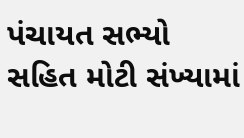પંચાયત સભ્યો સહિત મોટી સંખ્યામાં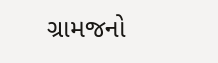ગ્રામજનો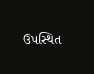ઉપસ્થિત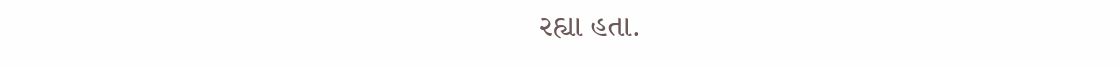રહ્યા હતા.